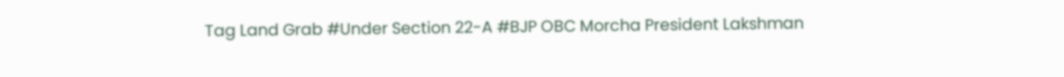Tag Land Grab #Under Section 22-A #BJP OBC Morcha President Lakshman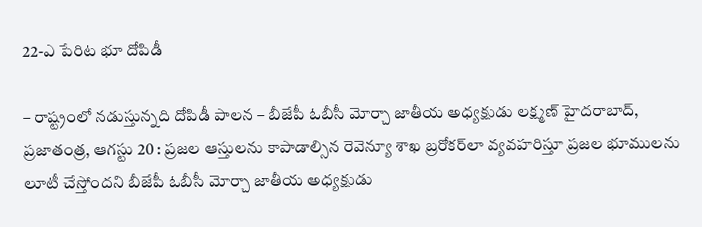22-ఎ పేరిట భూ దోపిడీ

– రాష్ట్రంలో నడుస్తున్నది దోపిడీ పాలన – బీజేపీ ఓబీసీ మోర్చా జాతీయ అధ్యక్షుడు లక్ష్మణ్ హైదరాబాద్, ప్రజాతంత్ర, ఆగస్టు 20 : ప్రజల ఆస్తులను కాపాడాల్సిన రెవెన్యూ శాఖ బ్రరోకర్‌లా వ్యవహరిస్తూ ప్రజల భూములను లూటీ చేస్తోందని బీజేపీ ఓబీసీ మోర్చా జాతీయ అధ్యక్షుడు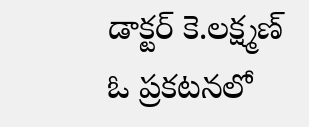డాక్టర్ కె.లక్ష్మణ్ ఓ ప్రకటనలో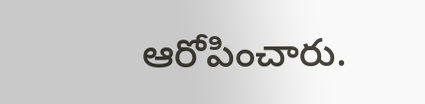ఆరోపించారు.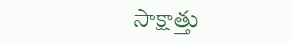సాక్షాత్తు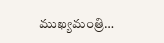ముఖ్యమంత్రి…